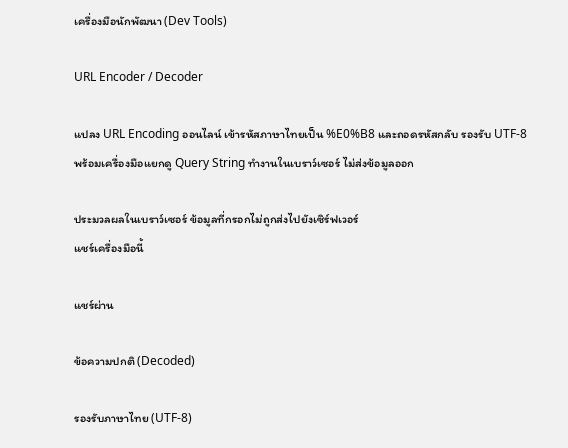เครื่องมือนักพัฒนา (Dev Tools)

URL Encoder / Decoder

แปลง URL Encoding ออนไลน์ เข้ารหัสภาษาไทยเป็น %E0%B8 และถอดรหัสกลับ รองรับ UTF-8 พร้อมเครื่องมือแยกดู Query String ทำงานในเบราว์เซอร์ ไม่ส่งข้อมูลออก

ประมวลผลในเบราว์เซอร์ ข้อมูลที่กรอกไม่ถูกส่งไปยังเซิร์ฟเวอร์
แชร์เครื่องมือนี้

แชร์ผ่าน

ข้อความปกติ (Decoded)

รองรับภาษาไทย (UTF-8)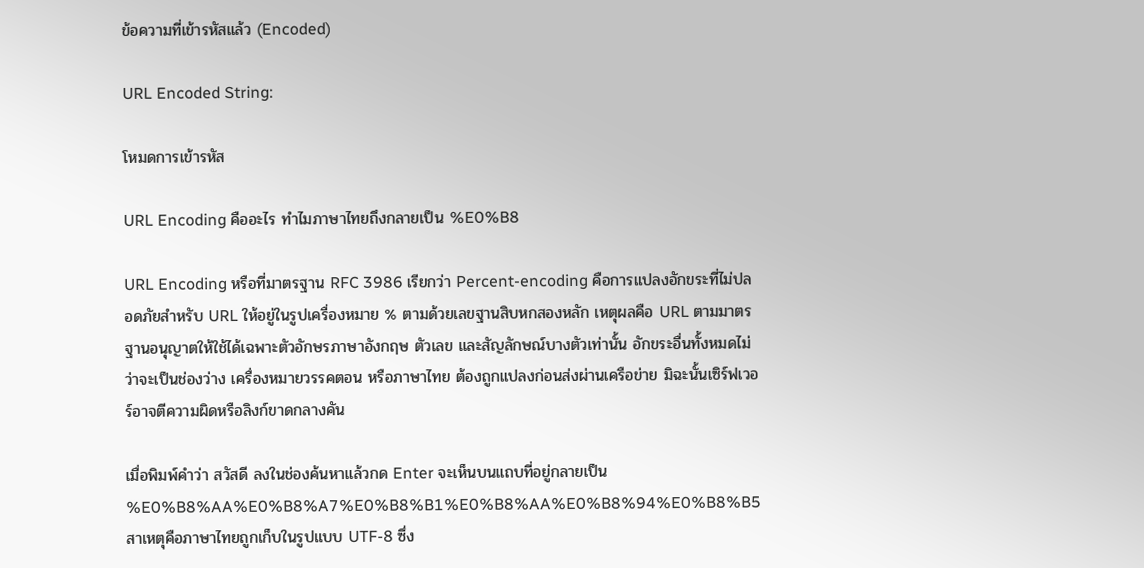ข้อความที่เข้ารหัสแล้ว (Encoded)

URL Encoded String:

โหมดการเข้ารหัส

URL Encoding คืออะไร ทำไมภาษาไทยถึงกลายเป็น %E0%B8

URL Encoding หรือที่มาตรฐาน RFC 3986 เรียกว่า Percent-encoding คือการแปลงอักขระที่ไม่ปลอดภัยสำหรับ URL ให้อยู่ในรูปเครื่องหมาย % ตามด้วยเลขฐานสิบหกสองหลัก เหตุผลคือ URL ตามมาตรฐานอนุญาตให้ใช้ได้เฉพาะตัวอักษรภาษาอังกฤษ ตัวเลข และสัญลักษณ์บางตัวเท่านั้น อักขระอื่นทั้งหมดไม่ว่าจะเป็นช่องว่าง เครื่องหมายวรรคตอน หรือภาษาไทย ต้องถูกแปลงก่อนส่งผ่านเครือข่าย มิฉะนั้นเซิร์ฟเวอร์อาจตีความผิดหรือลิงก์ขาดกลางคัน

เมื่อพิมพ์คำว่า สวัสดี ลงในช่องค้นหาแล้วกด Enter จะเห็นบนแถบที่อยู่กลายเป็น %E0%B8%AA%E0%B8%A7%E0%B8%B1%E0%B8%AA%E0%B8%94%E0%B8%B5 สาเหตุคือภาษาไทยถูกเก็บในรูปแบบ UTF-8 ซึ่ง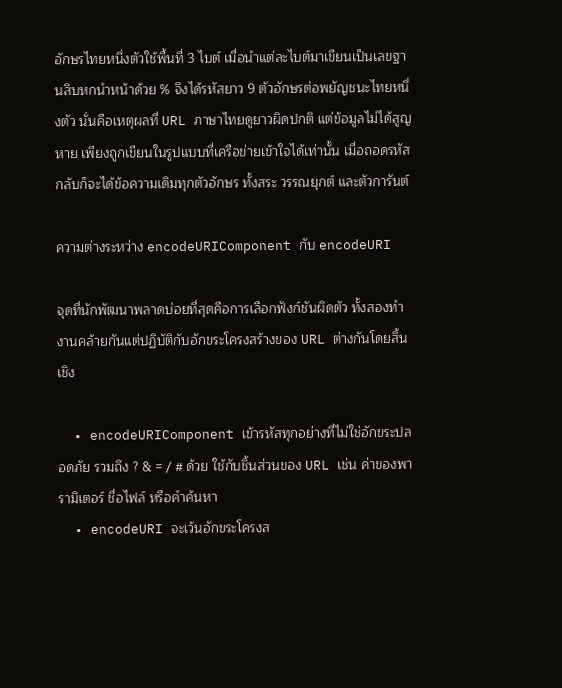อักษรไทยหนึ่งตัวใช้พื้นที่ 3 ไบต์ เมื่อนำแต่ละไบต์มาเขียนเป็นเลขฐานสิบหกนำหน้าด้วย % จึงได้รหัสยาว 9 ตัวอักษรต่อพยัญชนะไทยหนึ่งตัว นั่นคือเหตุผลที่ URL ภาษาไทยดูยาวผิดปกติ แต่ข้อมูลไม่ได้สูญหาย เพียงถูกเขียนในรูปแบบที่เครือข่ายเข้าใจได้เท่านั้น เมื่อถอดรหัสกลับก็จะได้ข้อความเดิมทุกตัวอักษร ทั้งสระ วรรณยุกต์ และตัวการันต์

ความต่างระหว่าง encodeURIComponent กับ encodeURI

จุดที่นักพัฒนาพลาดบ่อยที่สุดคือการเลือกฟังก์ชันผิดตัว ทั้งสองทำงานคล้ายกันแต่ปฏิบัติกับอักขระโครงสร้างของ URL ต่างกันโดยสิ้นเชิง

  • encodeURIComponent เข้ารหัสทุกอย่างที่ไม่ใช่อักขระปลอดภัย รวมถึง ? & = / # ด้วย ใช้กับชิ้นส่วนของ URL เช่น ค่าของพารามิเตอร์ ชื่อไฟล์ หรือคำค้นหา
  • encodeURI จะเว้นอักขระโครงส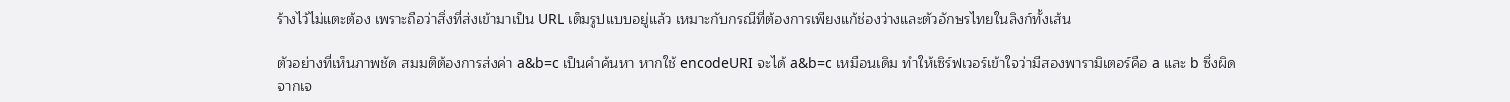ร้างไว้ไม่แตะต้อง เพราะถือว่าสิ่งที่ส่งเข้ามาเป็น URL เต็มรูปแบบอยู่แล้ว เหมาะกับกรณีที่ต้องการเพียงแก้ช่องว่างและตัวอักษรไทยในลิงก์ทั้งเส้น

ตัวอย่างที่เห็นภาพชัด สมมติต้องการส่งค่า a&b=c เป็นคำค้นหา หากใช้ encodeURI จะได้ a&b=c เหมือนเดิม ทำให้เซิร์ฟเวอร์เข้าใจว่ามีสองพารามิเตอร์คือ a และ b ซึ่งผิดจากเจ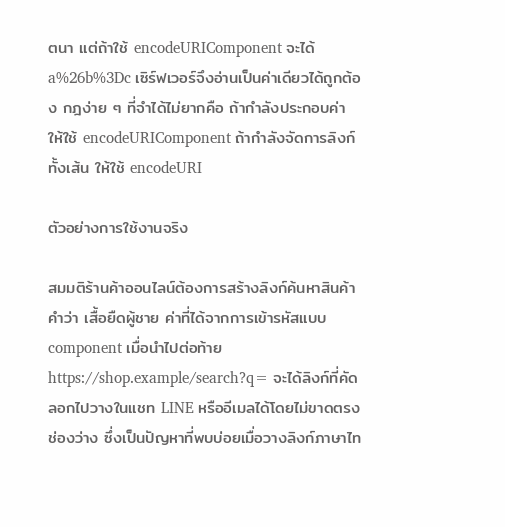ตนา แต่ถ้าใช้ encodeURIComponent จะได้ a%26b%3Dc เซิร์ฟเวอร์จึงอ่านเป็นค่าเดียวได้ถูกต้อง กฎง่าย ๆ ที่จำได้ไม่ยากคือ ถ้ากำลังประกอบค่า ให้ใช้ encodeURIComponent ถ้ากำลังจัดการลิงก์ทั้งเส้น ให้ใช้ encodeURI

ตัวอย่างการใช้งานจริง

สมมติร้านค้าออนไลน์ต้องการสร้างลิงก์ค้นหาสินค้าคำว่า เสื้อยืดผู้ชาย ค่าที่ได้จากการเข้ารหัสแบบ component เมื่อนำไปต่อท้าย https://shop.example/search?q= จะได้ลิงก์ที่คัดลอกไปวางในแชท LINE หรืออีเมลได้โดยไม่ขาดตรงช่องว่าง ซึ่งเป็นปัญหาที่พบบ่อยเมื่อวางลิงก์ภาษาไท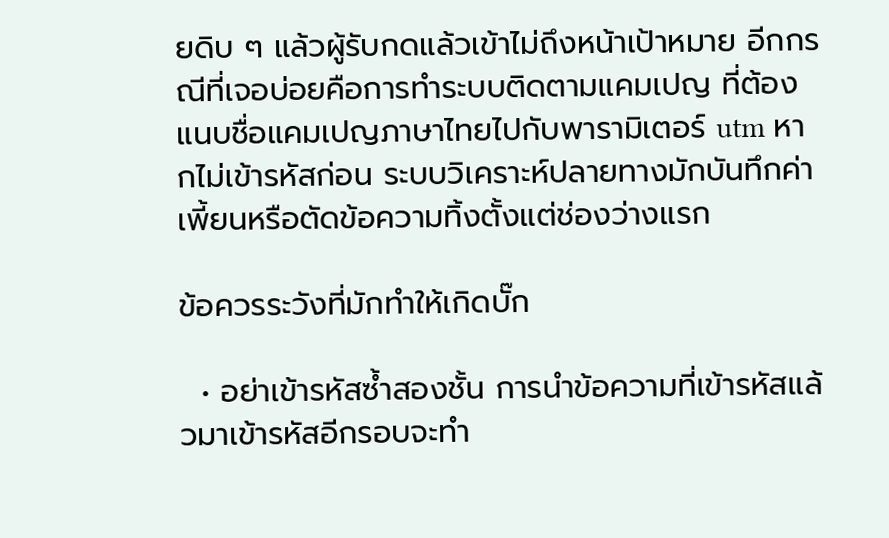ยดิบ ๆ แล้วผู้รับกดแล้วเข้าไม่ถึงหน้าเป้าหมาย อีกกรณีที่เจอบ่อยคือการทำระบบติดตามแคมเปญ ที่ต้องแนบชื่อแคมเปญภาษาไทยไปกับพารามิเตอร์ utm หากไม่เข้ารหัสก่อน ระบบวิเคราะห์ปลายทางมักบันทึกค่าเพี้ยนหรือตัดข้อความทิ้งตั้งแต่ช่องว่างแรก

ข้อควรระวังที่มักทำให้เกิดบั๊ก

  • อย่าเข้ารหัสซ้ำสองชั้น การนำข้อความที่เข้ารหัสแล้วมาเข้ารหัสอีกรอบจะทำ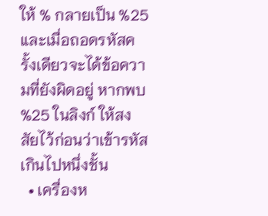ให้ % กลายเป็น %25 และเมื่อถอดรหัสครั้งเดียวจะได้ข้อความที่ยังผิดอยู่ หากพบ %25 ในลิงก์ ให้สงสัยไว้ก่อนว่าเข้ารหัสเกินไปหนึ่งชั้น
  • เครื่องห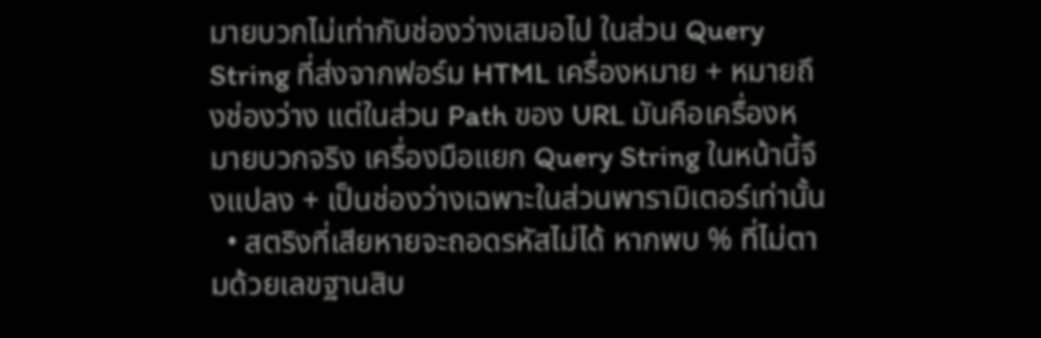มายบวกไม่เท่ากับช่องว่างเสมอไป ในส่วน Query String ที่ส่งจากฟอร์ม HTML เครื่องหมาย + หมายถึงช่องว่าง แต่ในส่วน Path ของ URL มันคือเครื่องหมายบวกจริง เครื่องมือแยก Query String ในหน้านี้จึงแปลง + เป็นช่องว่างเฉพาะในส่วนพารามิเตอร์เท่านั้น
  • สตริงที่เสียหายจะถอดรหัสไม่ได้ หากพบ % ที่ไม่ตามด้วยเลขฐานสิบ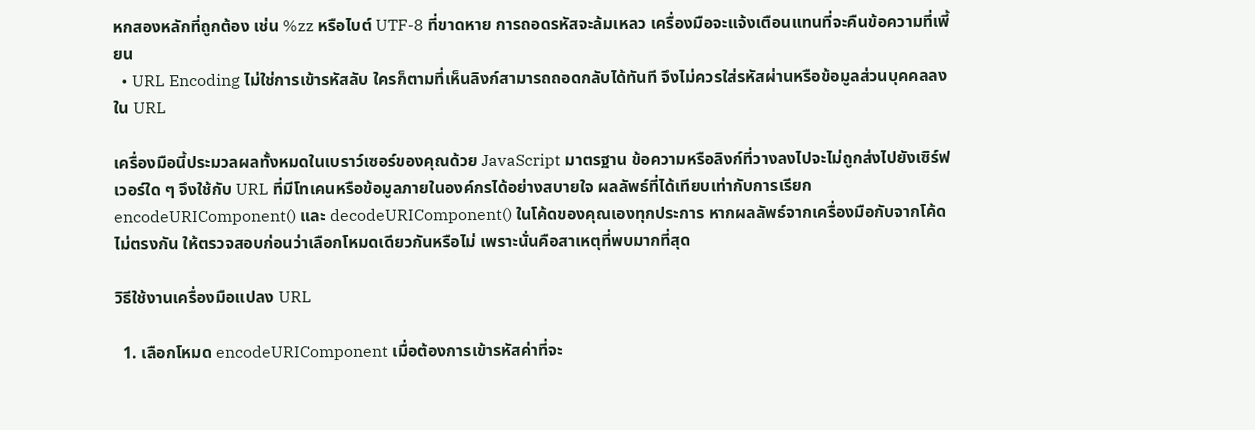หกสองหลักที่ถูกต้อง เช่น %zz หรือไบต์ UTF-8 ที่ขาดหาย การถอดรหัสจะล้มเหลว เครื่องมือจะแจ้งเตือนแทนที่จะคืนข้อความที่เพี้ยน
  • URL Encoding ไม่ใช่การเข้ารหัสลับ ใครก็ตามที่เห็นลิงก์สามารถถอดกลับได้ทันที จึงไม่ควรใส่รหัสผ่านหรือข้อมูลส่วนบุคคลลงใน URL

เครื่องมือนี้ประมวลผลทั้งหมดในเบราว์เซอร์ของคุณด้วย JavaScript มาตรฐาน ข้อความหรือลิงก์ที่วางลงไปจะไม่ถูกส่งไปยังเซิร์ฟเวอร์ใด ๆ จึงใช้กับ URL ที่มีโทเคนหรือข้อมูลภายในองค์กรได้อย่างสบายใจ ผลลัพธ์ที่ได้เทียบเท่ากับการเรียก encodeURIComponent() และ decodeURIComponent() ในโค้ดของคุณเองทุกประการ หากผลลัพธ์จากเครื่องมือกับจากโค้ดไม่ตรงกัน ให้ตรวจสอบก่อนว่าเลือกโหมดเดียวกันหรือไม่ เพราะนั่นคือสาเหตุที่พบมากที่สุด

วิธีใช้งานเครื่องมือแปลง URL

  1. เลือกโหมด encodeURIComponent เมื่อต้องการเข้ารหัสค่าที่จะ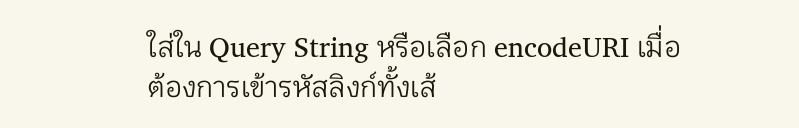ใส่ใน Query String หรือเลือก encodeURI เมื่อต้องการเข้ารหัสลิงก์ทั้งเส้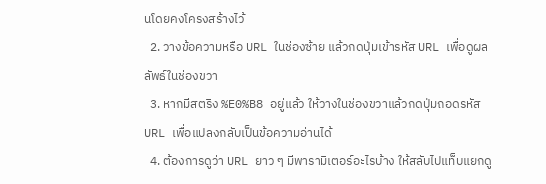นโดยคงโครงสร้างไว้
  2. วางข้อความหรือ URL ในช่องซ้าย แล้วกดปุ่มเข้ารหัส URL เพื่อดูผลลัพธ์ในช่องขวา
  3. หากมีสตริง %E0%B8 อยู่แล้ว ให้วางในช่องขวาแล้วกดปุ่มถอดรหัส URL เพื่อแปลงกลับเป็นข้อความอ่านได้
  4. ต้องการดูว่า URL ยาว ๆ มีพารามิเตอร์อะไรบ้าง ให้สลับไปแท็บแยกดู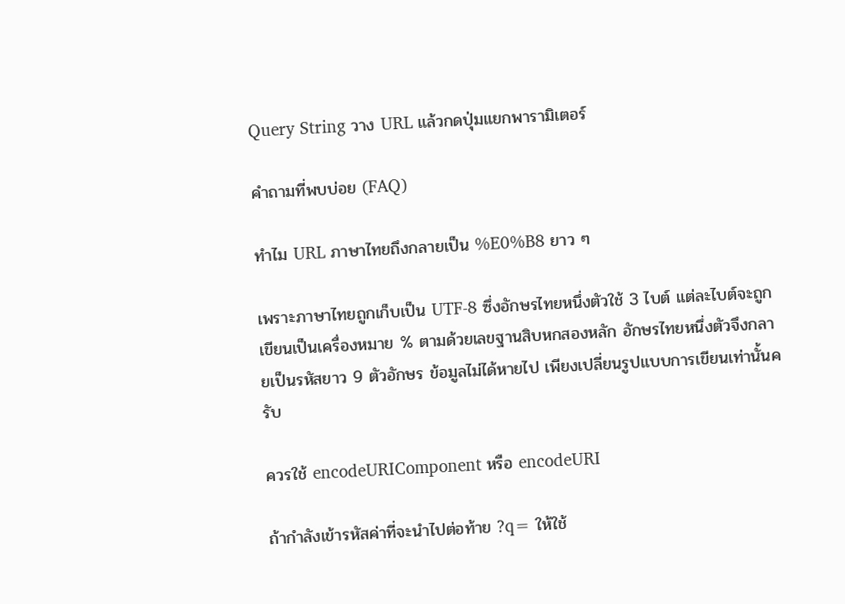Query String วาง URL แล้วกดปุ่มแยกพารามิเตอร์

คำถามที่พบบ่อย (FAQ)

ทำไม URL ภาษาไทยถึงกลายเป็น %E0%B8 ยาว ๆ

เพราะภาษาไทยถูกเก็บเป็น UTF-8 ซึ่งอักษรไทยหนึ่งตัวใช้ 3 ไบต์ แต่ละไบต์จะถูกเขียนเป็นเครื่องหมาย % ตามด้วยเลขฐานสิบหกสองหลัก อักษรไทยหนึ่งตัวจึงกลายเป็นรหัสยาว 9 ตัวอักษร ข้อมูลไม่ได้หายไป เพียงเปลี่ยนรูปแบบการเขียนเท่านั้นครับ

ควรใช้ encodeURIComponent หรือ encodeURI

ถ้ากำลังเข้ารหัสค่าที่จะนำไปต่อท้าย ?q= ให้ใช้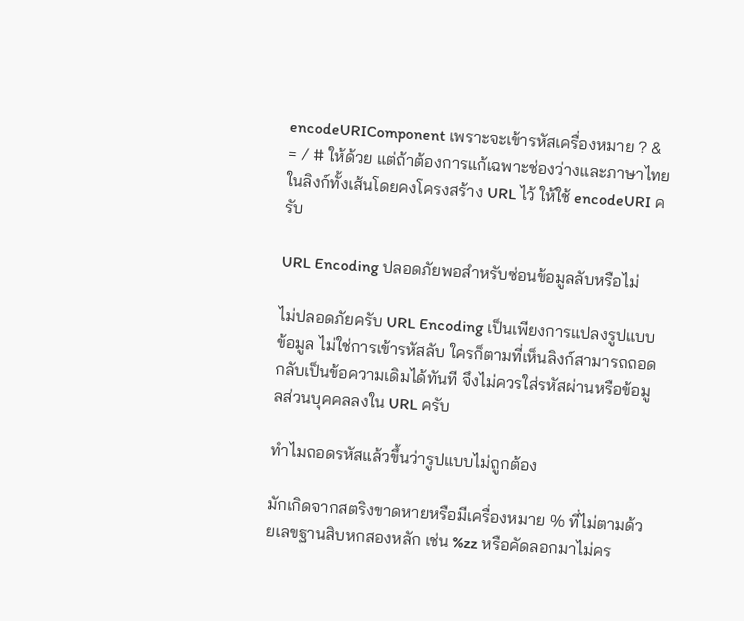encodeURIComponent เพราะจะเข้ารหัสเครื่องหมาย ? & = / # ให้ด้วย แต่ถ้าต้องการแก้เฉพาะช่องว่างและภาษาไทยในลิงก์ทั้งเส้นโดยคงโครงสร้าง URL ไว้ ให้ใช้ encodeURI ครับ

URL Encoding ปลอดภัยพอสำหรับซ่อนข้อมูลลับหรือไม่

ไม่ปลอดภัยครับ URL Encoding เป็นเพียงการแปลงรูปแบบข้อมูล ไม่ใช่การเข้ารหัสลับ ใครก็ตามที่เห็นลิงก์สามารถถอดกลับเป็นข้อความเดิมได้ทันที จึงไม่ควรใส่รหัสผ่านหรือข้อมูลส่วนบุคคลลงใน URL ครับ

ทำไมถอดรหัสแล้วขึ้นว่ารูปแบบไม่ถูกต้อง

มักเกิดจากสตริงขาดหายหรือมีเครื่องหมาย % ที่ไม่ตามด้วยเลขฐานสิบหกสองหลัก เช่น %zz หรือคัดลอกมาไม่คร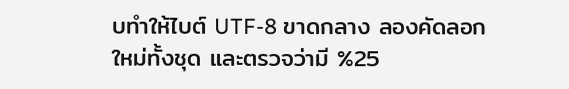บทำให้ไบต์ UTF-8 ขาดกลาง ลองคัดลอกใหม่ทั้งชุด และตรวจว่ามี %25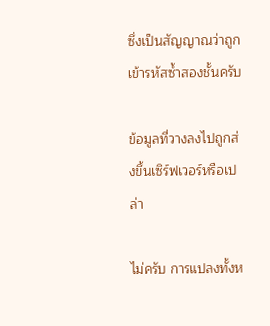ซึ่งเป็นสัญญาณว่าถูกเข้ารหัสซ้ำสองชั้นครับ

ข้อมูลที่วางลงไปถูกส่งขึ้นเซิร์ฟเวอร์หรือเปล่า

ไม่ครับ การแปลงทั้งห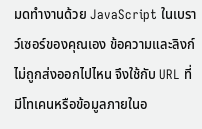มดทำงานด้วย JavaScript ในเบราว์เซอร์ของคุณเอง ข้อความและลิงก์ไม่ถูกส่งออกไปไหน จึงใช้กับ URL ที่มีโทเคนหรือข้อมูลภายในอ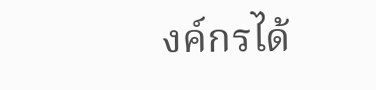งค์กรได้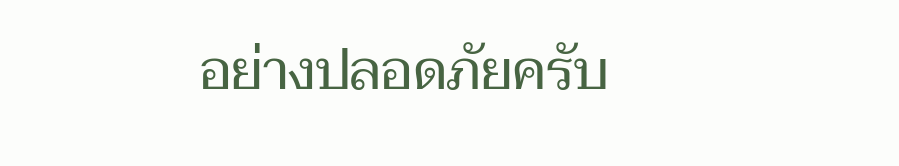อย่างปลอดภัยครับ